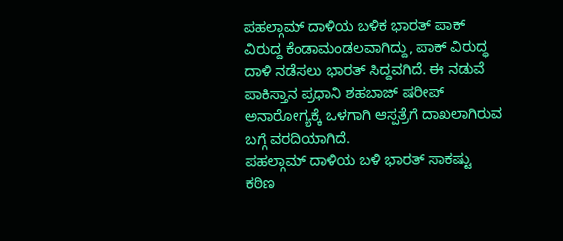ಪಹಲ್ಗಾಮ್ ದಾಳಿಯ ಬಳಿಕ ಭಾರತ್ ಪಾಕ್ ವಿರುದ್ದ ಕೆಂಡಾಮಂಡಲವಾಗಿದ್ದು, ಪಾಕ್ ವಿರುದ್ಧ ದಾಳಿ ನಡೆಸಲು ಭಾರತ್ ಸಿದ್ದವಗಿದೆ. ಈ ನಡುವೆ ಪಾಕಿಸ್ತಾನ ಪ್ರಧಾನಿ ಶಹಬಾಜ್ ಷರೀಪ್ ಅನಾರೋಗ್ಯಕ್ಕೆ ಒಳಗಾಗಿ ಆಸ್ಪತ್ರೆಗೆ ದಾಖಲಾಗಿರುವ ಬಗ್ಗೆ ವರದಿಯಾಗಿದೆ.
ಪಹಲ್ಗಾಮ್ ದಾಳಿಯ ಬಳಿ ಭಾರತ್ ಸಾಕಷ್ಟು ಕಠಿಣ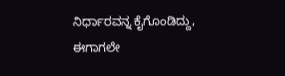ನಿರ್ಧಾರವನ್ನ ಕೈಗೊಂಡಿದ್ದು, ಈಗಾಗಲೇ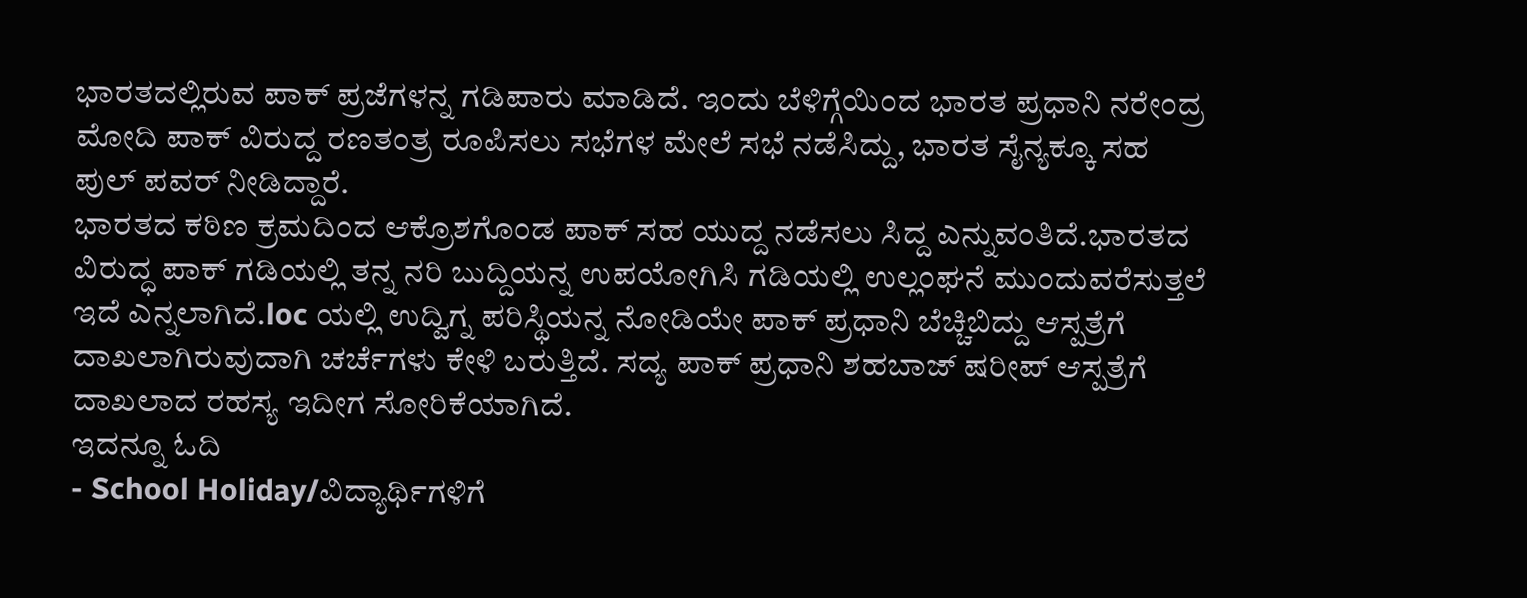ಭಾರತದಲ್ಲಿರುವ ಪಾಕ್ ಪ್ರಜೆಗಳನ್ನ ಗಡಿಪಾರು ಮಾಡಿದೆ. ಇಂದು ಬೆಳಿಗ್ಗೆಯಿಂದ ಭಾರತ ಪ್ರಧಾನಿ ನರೇಂದ್ರ ಮೋದಿ ಪಾಕ್ ವಿರುದ್ದ ರಣತಂತ್ರ ರೂಪಿಸಲು ಸಭೆಗಳ ಮೇಲೆ ಸಭೆ ನಡೆಸಿದ್ದು, ಭಾರತ ಸೈನ್ಯಕ್ಕೂ ಸಹ ಪುಲ್ ಪವರ್ ನೀಡಿದ್ದಾರೆ.
ಭಾರತದ ಕಠಿಣ ಕ್ರಮದಿಂದ ಆಕ್ರೊಶಗೊಂಡ ಪಾಕ್ ಸಹ ಯುದ್ದ ನಡೆಸಲು ಸಿದ್ದ ಎನ್ನುವಂತಿದೆ.ಭಾರತದ ವಿರುದ್ಧ ಪಾಕ್ ಗಡಿಯಲ್ಲಿ ತನ್ನ ನರಿ ಬುದ್ದಿಯನ್ನ ಉಪಯೋಗಿಸಿ ಗಡಿಯಲ್ಲಿ ಉಲ್ಲಂಘನೆ ಮುಂದುವರೆಸುತ್ತಲೆ ಇದೆ ಎನ್ನಲಾಗಿದೆ.loc ಯಲ್ಲಿ ಉದ್ವಿಗ್ನ ಪರಿಸ್ಥಿಯನ್ನ ನೋಡಿಯೇ ಪಾಕ್ ಪ್ರಧಾನಿ ಬೆಚ್ಚಿಬಿದ್ದು ಆಸ್ಪತ್ರೆಗೆ ದಾಖಲಾಗಿರುವುದಾಗಿ ಚರ್ಚೆಗಳು ಕೇಳಿ ಬರುತ್ತಿದೆ. ಸದ್ಯ ಪಾಕ್ ಪ್ರಧಾನಿ ಶಹಬಾಜ್ ಷರೀಪ್ ಆಸ್ಪತ್ರೆಗೆ ದಾಖಲಾದ ರಹಸ್ಯ ಇದೀಗ ಸೋರಿಕೆಯಾಗಿದೆ.
ಇದನ್ನೂ ಓದಿ
- School Holiday/ವಿದ್ಯಾರ್ಥಿಗಳಿಗೆ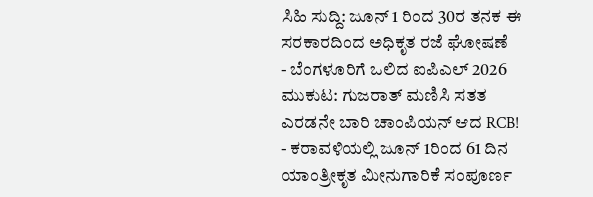ಸಿಹಿ ಸುದ್ದಿ: ಜೂನ್ 1 ರಿಂದ 30ರ ತನಕ ಈ ಸರಕಾರದಿಂದ ಅಧಿಕೃತ ರಜೆ ಘೋಷಣೆ
- ಬೆಂಗಳೂರಿಗೆ ಒಲಿದ ಐಪಿಎಲ್ 2026 ಮುಕುಟ: ಗುಜರಾತ್ ಮಣಿಸಿ ಸತತ ಎರಡನೇ ಬಾರಿ ಚಾಂಪಿಯನ್ ಆದ RCB!
- ಕರಾವಳಿಯಲ್ಲಿ ಜೂನ್ 1ರಿಂದ 61 ದಿನ ಯಾಂತ್ರೀಕೃತ ಮೀನುಗಾರಿಕೆ ಸಂಪೂರ್ಣ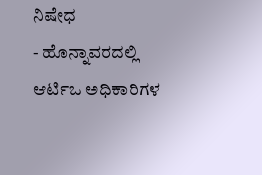ನಿಷೇಧ
- ಹೊನ್ನಾವರದಲ್ಲಿ ಆರ್ಟಿಒ ಅಧಿಕಾರಿಗಳ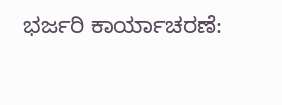ಭರ್ಜರಿ ಕಾರ್ಯಾಚರಣೆ: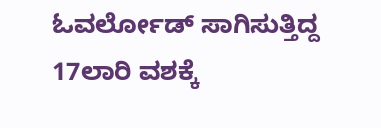ಓವರ್ಲೋಡ್ ಸಾಗಿಸುತ್ತಿದ್ದ 17ಲಾರಿ ವಶಕ್ಕೆ